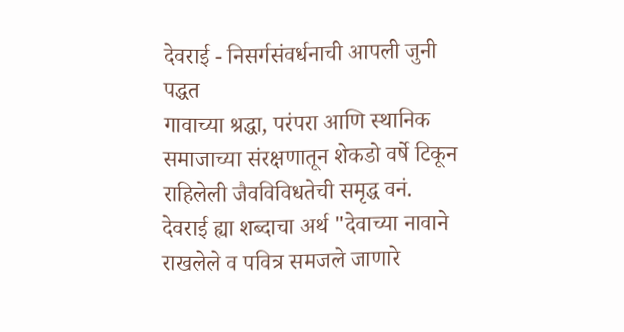देवराई - निसर्गसंवर्धनाची आपली जुनी पद्धत
गावाच्या श्रद्धा, परंपरा आणि स्थानिक समाजाच्या संरक्षणातून शेकडो वर्षे टिकून राहिलेली जैवविविधतेची समृद्ध वनं.
देवराई ह्या शब्दाचा अर्थ "देवाच्या नावाने राखलेले व पवित्र समजले जाणारे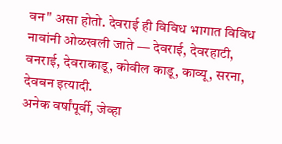वन" असा होतो. देवराई ही विविध भागात विविध नावांनी ओळखली जाते — देवराई, देवरहाटी, वनराई, देवराकाडू, कोवील काडू, काव्यू, सरना, देवबन इत्यादी.
अनेक वर्षांपूर्वी, जेव्हा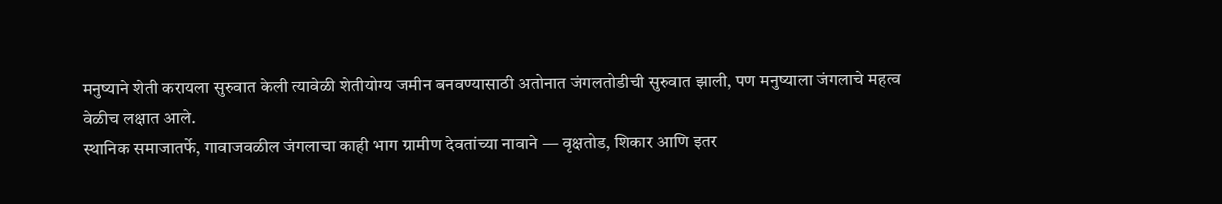मनुष्याने शेती करायला सुरुवात केली त्यावेळी शेतीयोग्य जमीन बनवण्यासाठी अतोनात जंगलतोडीची सुरुवात झाली, पण मनुष्याला जंगलाचे महत्व वेळीच लक्षात आले.
स्थानिक समाजातर्फे, गावाजवळील जंगलाचा काही भाग ग्रामीण देवतांच्या नावाने — वृक्षतोड, शिकार आणि इतर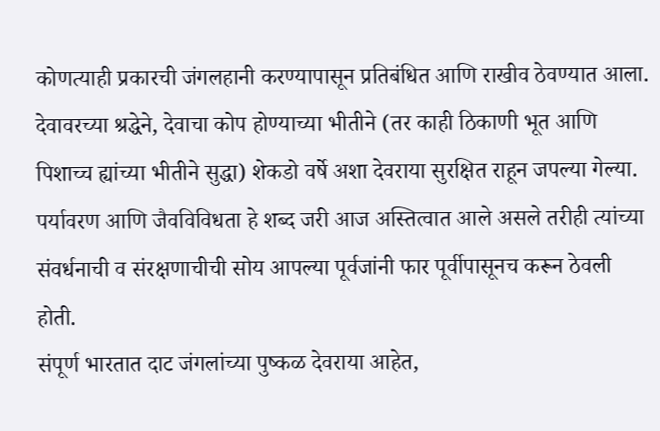कोणत्याही प्रकारची जंगलहानी करण्यापासून प्रतिबंधित आणि राखीव ठेवण्यात आला.
देवावरच्या श्रद्धेने, देवाचा कोप होण्याच्या भीतीने (तर काही ठिकाणी भूत आणि पिशाच्च ह्यांच्या भीतीने सुद्धा) शेकडो वर्षे अशा देवराया सुरक्षित राहून जपल्या गेल्या.
पर्यावरण आणि जैवविविधता हे शब्द जरी आज अस्तित्वात आले असले तरीही त्यांच्या संवर्धनाची व संरक्षणाचीची सोय आपल्या पूर्वजांनी फार पूर्वीपासूनच करून ठेवली होती.
संपूर्ण भारतात दाट जंगलांच्या पुष्कळ देवराया आहेत,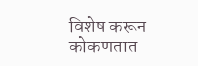विशेष करून कोकणतात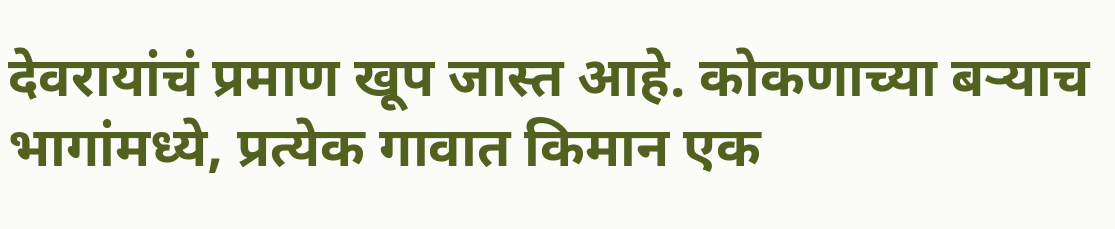देवरायांचं प्रमाण खूप जास्त आहे. कोकणाच्या बऱ्याच भागांमध्ये, प्रत्येक गावात किमान एक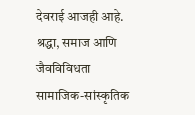देवराई आजही आहे.
श्रद्धा, समाज आणि जैवविविधता
सामाजिक-सांस्कृतिक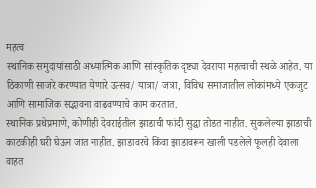महत्व
स्थानिक समुदायांसाठी अध्यात्मिक आणि सांस्कृतिक दृष्ट्या देवराया महत्वाची स्थळे आहेत. या ठिकाणी साजरे करण्यात येणारे उत्सव/ यात्रा/ जत्रा, विविध समाजातील लोकांमध्ये एकजुट आणि सामाजिक सद्भावना वाढवण्याचे काम करतात.
स्थानिक प्रथेप्रमाणे, कोणीही देवराईतील झाडाची फांदी सुद्धा तोडत नाहीत. सुकलेल्या झाडाची काटकीही घरी घेऊन जात नाहीत. झाडावरचे किंवा झाडावरून खाली पडलेले फूलही देवाला वाहत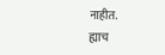नाहीत.
ह्याच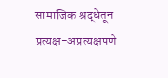सामाजिक श्रद्धेतून प्रत्यक्ष-अप्रत्यक्षपणे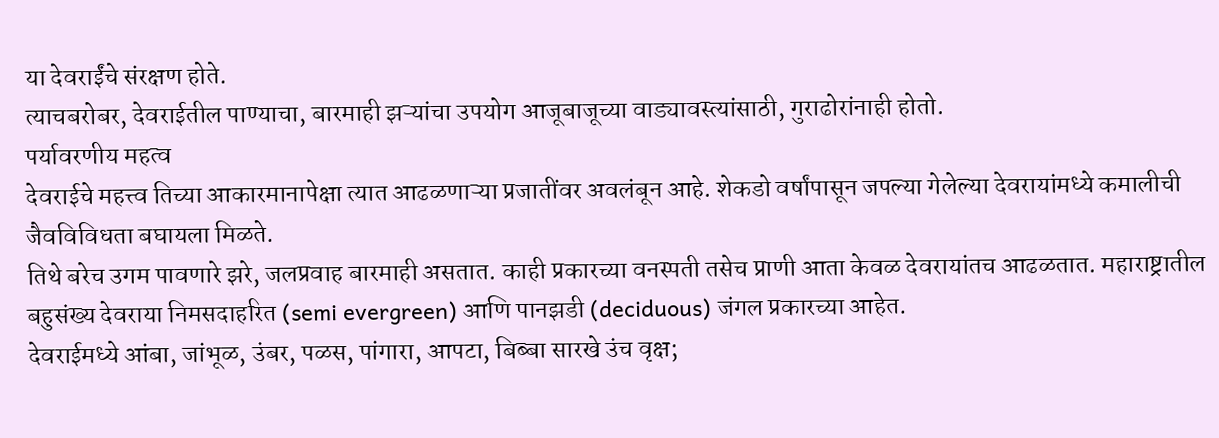या देवराईंचे संरक्षण होते.
त्याचबरोबर, देवराईतील पाण्याचा, बारमाही झऱ्यांचा उपयोग आजूबाजूच्या वाड्यावस्त्यांसाठी, गुराढोरांनाही होतो.
पर्यावरणीय महत्व
देवराईचे महत्त्व तिच्या आकारमानापेक्षा त्यात आढळणाऱ्या प्रजातींवर अवलंबून आहे. शेकडो वर्षांपासून जपल्या गेलेल्या देवरायांमध्ये कमालीची जैवविविधता बघायला मिळते.
तिथे बरेच उगम पावणारे झरे, जलप्रवाह बारमाही असतात. काही प्रकारच्या वनस्पती तसेच प्राणी आता केवळ देवरायांतच आढळतात. महाराष्ट्रातील बहुसंख्य देवराया निमसदाहरित (semi evergreen) आणि पानझडी (deciduous) जंगल प्रकारच्या आहेत.
देवराईमध्ये आंबा, जांभूळ, उंबर, पळस, पांगारा, आपटा, बिब्बा सारखे उंच वृक्ष;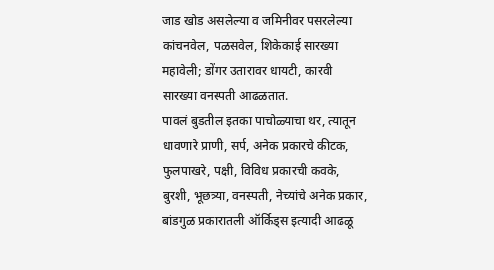जाड खोड असलेल्या व जमिनीवर पसरलेल्या कांचनवेल, पळसवेल, शिकेकाई सारख्या महावेली; डोंगर उतारावर धायटी, कारवी सारख्या वनस्पती आढळतात.
पावलं बुडतील इतका पाचोळ्याचा थर, त्यातून धावणारे प्राणी, सर्प, अनेक प्रकारचे कीटक, फुलपाखरे, पक्षी, विविध प्रकारची कवके, बुरशी, भूछत्र्या, वनस्पती, नेच्यांचे अनेक प्रकार, बांडगुळ प्रकारातली ऑर्किड्स इत्यादी आढळू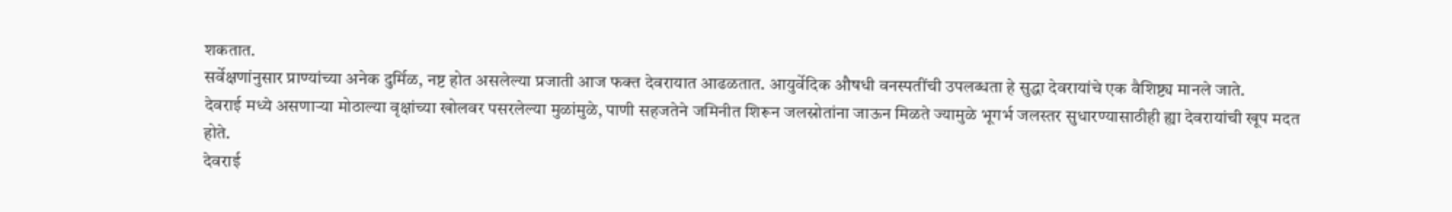शकतात.
सर्वेक्षणांनुसार प्राण्यांच्या अनेक दुर्मिळ, नष्ट होत असलेल्या प्रजाती आज फक्त देवरायात आढळतात. आयुर्वेदिक औषधी वनस्पतींची उपलब्धता हे सुद्धा देवरायांचे एक वैशिष्ट्य मानले जाते.
देवराई मध्ये असणाऱ्या मोठाल्या वृक्षांच्या खोलवर पसरलेल्या मुळांमुळे, पाणी सहजतेने जमिनीत शिरून जलस्रोतांना जाऊन मिळते ज्यामुळे भूगर्भ जलस्तर सुधारण्यासाठीही ह्या देवरायांची खूप मदत होते.
देवराई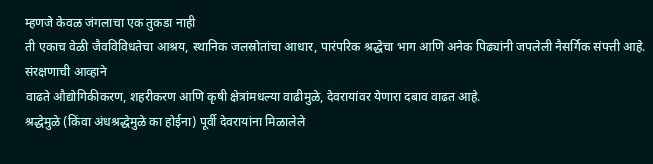म्हणजे केवळ जंगलाचा एक तुकडा नाही
ती एकाच वेळी जैवविविधतेचा आश्रय, स्थानिक जलस्रोतांचा आधार, पारंपरिक श्रद्धेचा भाग आणि अनेक पिढ्यांनी जपलेली नैसर्गिक संपत्ती आहे.
संरक्षणाची आव्हाने
वाढते औद्योगिकीकरण, शहरीकरण आणि कृषी क्षेत्रांमधल्या वाढीमुळे, देवरायांवर येणारा दबाव वाढत आहे.
श्रद्धेमुळे (किंवा अंधश्रद्धेमुळे का होईना) पूर्वी देवरायांना मिळालेले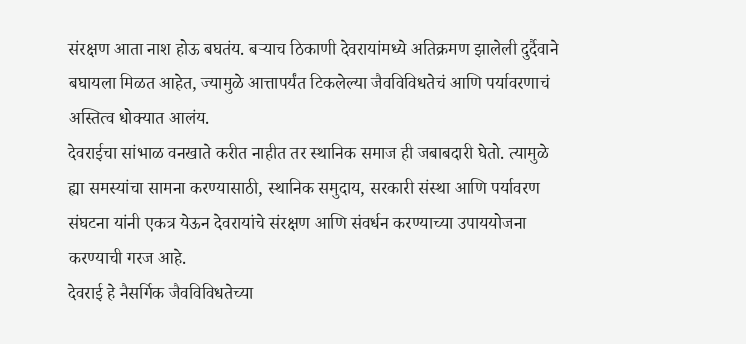संरक्षण आता नाश होऊ बघतंय. बऱ्याच ठिकाणी देवरायांमध्ये अतिक्रमण झालेली दुर्दैवाने बघायला मिळत आहेत, ज्यामुळे आत्तापर्यंत टिकलेल्या जैवविविधतेचं आणि पर्यावरणाचं अस्तित्व धोक्यात आलंय.
देवराईचा सांभाळ वनखाते करीत नाहीत तर स्थानिक समाज ही जबाबदारी घेतो. त्यामुळे ह्या समस्यांचा सामना करण्यासाठी, स्थानिक समुदाय, सरकारी संस्था आणि पर्यावरण संघटना यांनी एकत्र येऊन देवरायांचे संरक्षण आणि संवर्धन करण्याच्या उपाययोजना करण्याची गरज आहे.
देवराई हे नैसर्गिक जैवविविधतेच्या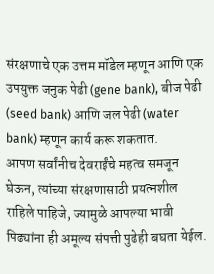संरक्षणाचे एक उत्तम मॉडेल म्हणून आणि एक उपयुक्त जनुक पेढी (gene bank), बीज पेढी (seed bank) आणि जल पेढी (water bank) म्हणून कार्य करू शकतात.
आपण सर्वांनीच देवराईंचे महत्व समजून घेऊन, त्यांच्या संरक्षणासाठी प्रयत्नशील राहिले पाहिजे, ज्यामुळे आपल्या भावी पिढ्यांना ही अमूल्य संपत्ती पुढेही बघता येईल.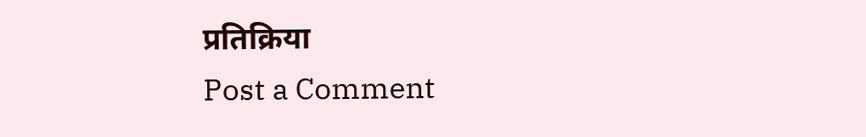प्रतिक्रिया
Post a Comment